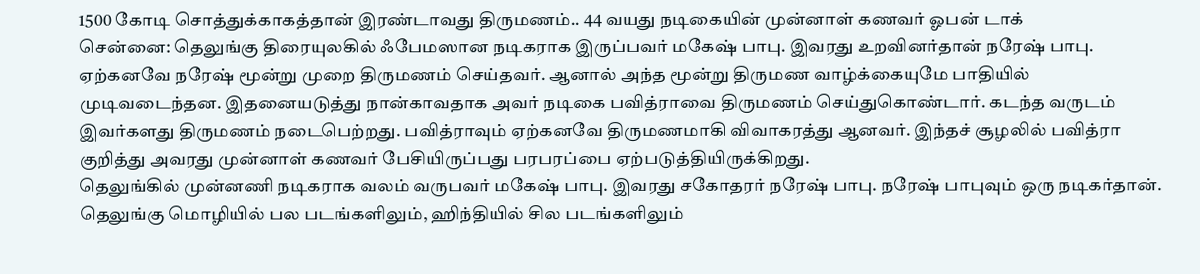1500 கோடி சொத்துக்காகத்தான் இரண்டாவது திருமணம்.. 44 வயது நடிகையின் முன்னாள் கணவர் ஓபன் டாக்
சென்னை: தெலுங்கு திரையுலகில் ஃபேமஸான நடிகராக இருப்பவர் மகேஷ் பாபு. இவரது உறவினர்தான் நரேஷ் பாபு. ஏற்கனவே நரேஷ் மூன்று முறை திருமணம் செய்தவர். ஆனால் அந்த மூன்று திருமண வாழ்க்கையுமே பாதியில் முடிவடைந்தன. இதனையடுத்து நான்காவதாக அவர் நடிகை பவித்ராவை திருமணம் செய்துகொண்டார். கடந்த வருடம் இவர்களது திருமணம் நடைபெற்றது. பவித்ராவும் ஏற்கனவே திருமணமாகி விவாகரத்து ஆனவர். இந்தச் சூழலில் பவித்ரா குறித்து அவரது முன்னாள் கணவர் பேசியிருப்பது பரபரப்பை ஏற்படுத்தியிருக்கிறது.
தெலுங்கில் முன்னணி நடிகராக வலம் வருபவர் மகேஷ் பாபு. இவரது சகோதரர் நரேஷ் பாபு. நரேஷ் பாபுவும் ஒரு நடிகர்தான். தெலுங்கு மொழியில் பல படங்களிலும், ஹிந்தியில் சில படங்களிலும்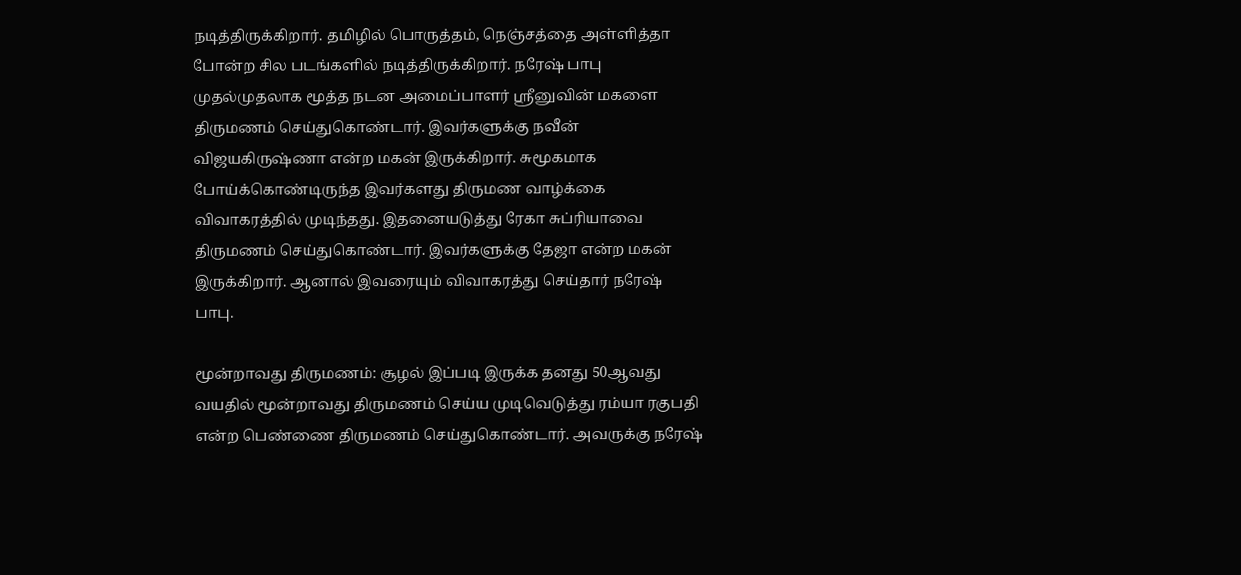நடித்திருக்கிறார். தமிழில் பொருத்தம், நெஞ்சத்தை அள்ளித்தா போன்ற சில படங்களில் நடித்திருக்கிறார். நரேஷ் பாபு முதல்முதலாக மூத்த நடன அமைப்பாளர் ஸ்ரீனுவின் மகளை திருமணம் செய்துகொண்டார். இவர்களுக்கு நவீன் விஜயகிருஷ்ணா என்ற மகன் இருக்கிறார். சுமூகமாக போய்க்கொண்டிருந்த இவர்களது திருமண வாழ்க்கை விவாகரத்தில் முடிந்தது. இதனையடுத்து ரேகா சுப்ரியாவை திருமணம் செய்துகொண்டார். இவர்களுக்கு தேஜா என்ற மகன் இருக்கிறார். ஆனால் இவரையும் விவாகரத்து செய்தார் நரேஷ் பாபு.

மூன்றாவது திருமணம்: சூழல் இப்படி இருக்க தனது 50ஆவது வயதில் மூன்றாவது திருமணம் செய்ய முடிவெடுத்து ரம்யா ரகுபதி என்ற பெண்ணை திருமணம் செய்துகொண்டார். அவருக்கு நரேஷ்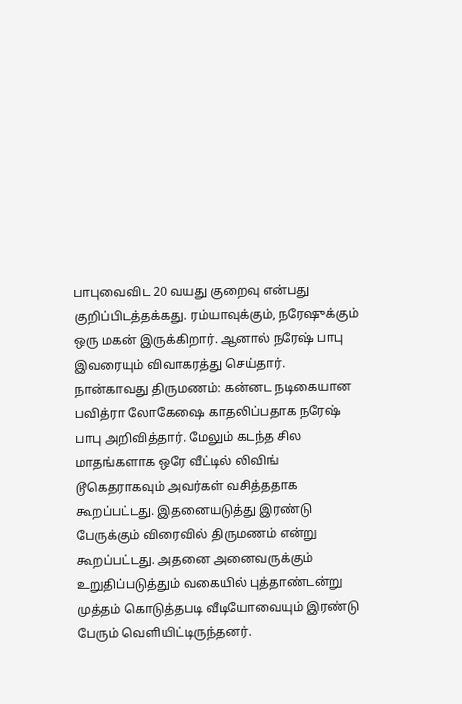பாபுவைவிட 20 வயது குறைவு என்பது குறிப்பிடத்தக்கது. ரம்யாவுக்கும், நரேஷுக்கும் ஒரு மகன் இருக்கிறார். ஆனால் நரேஷ் பாபு இவரையும் விவாகரத்து செய்தார்.
நான்காவது திருமணம்: கன்னட நடிகையான பவித்ரா லோகேஷை காதலிப்பதாக நரேஷ் பாபு அறிவித்தார். மேலும் கடந்த சில மாதங்களாக ஒரே வீட்டில் லிவிங் டூகெதராகவும் அவர்கள் வசித்ததாக கூறப்பட்டது. இதனையடுத்து இரண்டு பேருக்கும் விரைவில் திருமணம் என்று கூறப்பட்டது. அதனை அனைவருக்கும் உறுதிப்படுத்தும் வகையில் புத்தாண்டன்று முத்தம் கொடுத்தபடி வீடியோவையும் இரண்டு பேரும் வெளியிட்டிருந்தனர்.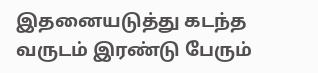இதனையடுத்து கடந்த வருடம் இரண்டு பேரும்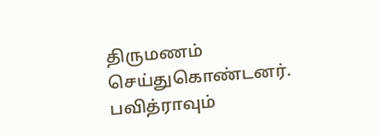திருமணம் செய்துகொண்டனர். பவித்ராவும்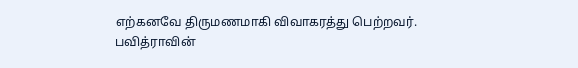எற்கனவே திருமணமாகி விவாகரத்து பெற்றவர்.
பவித்ராவின்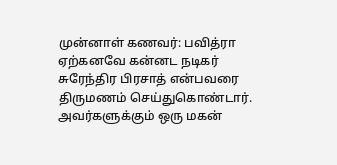முன்னாள் கணவர்: பவித்ரா ஏற்கனவே கன்னட நடிகர் சுரேந்திர பிரசாத் என்பவரை திருமணம் செய்துகொண்டார். அவர்களுக்கும் ஒரு மகன்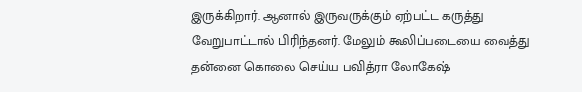இருக்கிறார். ஆனால் இருவருக்கும் ஏற்பட்ட கருத்து வேறுபாட்டால் பிரிந்தனர். மேலும் கூலிப்படையை வைத்து தன்னை கொலை செய்ய பவித்ரா லோகேஷ்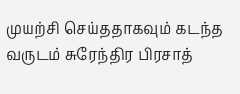முயற்சி செய்ததாகவும் கடந்த வருடம் சுரேந்திர பிரசாத்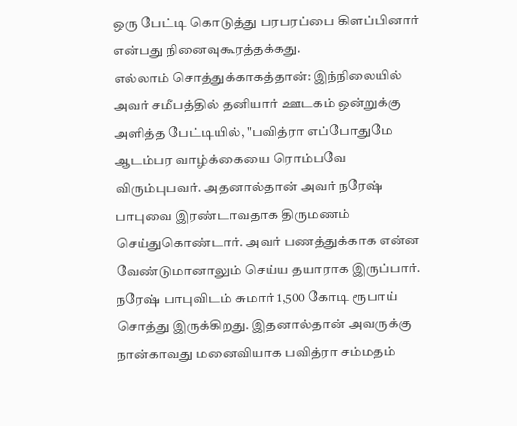ஒரு பேட்டி கொடுத்து பரபரப்பை கிளப்பினார் என்பது நினைவுகூரத்தக்கது.
எல்லாம் சொத்துக்காகத்தான்: இந்நிலையில் அவர் சமீபத்தில் தனியார் ஊடகம் ஒன்றுக்கு அளித்த பேட்டியில், "பவித்ரா எப்போதுமே ஆடம்பர வாழ்க்கையை ரொம்பவே விரும்புபவர். அதனால்தான் அவர் நரேஷ் பாபுவை இரண்டாவதாக திருமணம் செய்துகொண்டார். அவர் பணத்துக்காக என்ன வேண்டுமானாலும் செய்ய தயாராக இருப்பார். நரேஷ் பாபுவிடம் சுமார் 1,500 கோடி ரூபாய் சொத்து இருக்கிறது. இதனால்தான் அவருக்கு நான்காவது மனைவியாக பவித்ரா சம்மதம்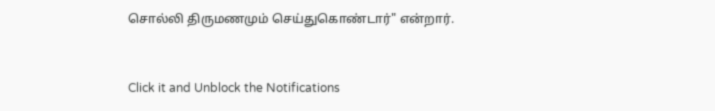சொல்லி திருமணமும் செய்துகொண்டார்" என்றார்.


Click it and Unblock the Notifications